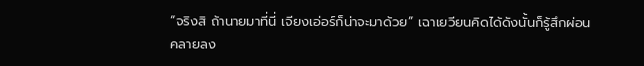“จริงสิ ถ้านายมาที่นี่ เจียงเอ่อร์ก็น่าจะมาด้วย” เฉาเยวียนคิดได้ดังนั้นก็รู้สึกผ่อนคลายลง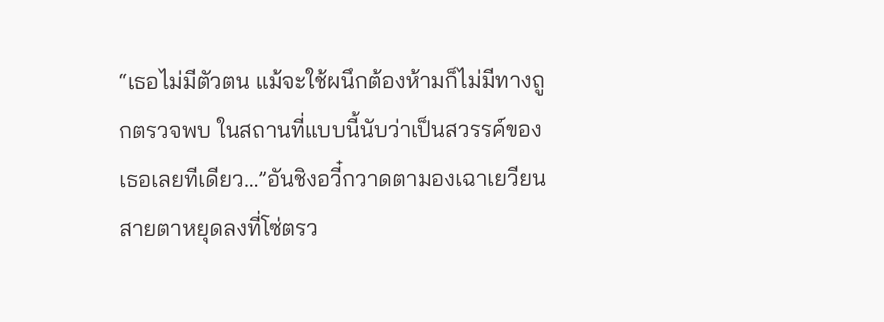“เธอไม่มีตัวตน แม้จะใช้ผนึกต้องห้ามก็ไม่มีทางถูกตรวจพบ ในสถานที่แบบนี้นับว่าเป็นสวรรค์ของเธอเลยทีเดียว…”อันชิงอวี๋กวาดตามองเฉาเยวียน สายตาหยุดลงที่โซ่ตรว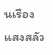นเรืองแสงสลัว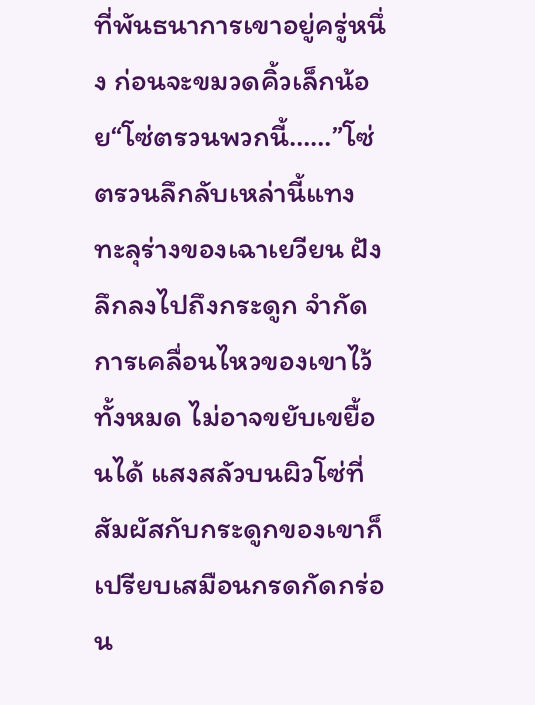ที่พันธนาการเขาอยู่ครู่หนึ่ง ก่อนจะขมวดคิ้วเล็กน้อย“โซ่ตรวนพวกนี้……”โซ่ตรวนลึกลับเหล่านี้แทงทะลุร่างของเฉาเยวียน ฝังลึกลงไปถึงกระดูก จำกัดการเคลื่อนไหวของเขาไว้ทั้งหมด ไม่อาจขยับเขยื้อนได้ แสงสลัวบนผิวโซ่ที่สัมผัสกับกระดูกของเขาก็เปรียบเสมือนกรดกัดกร่อน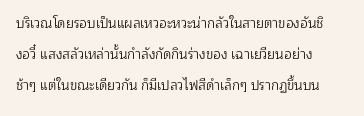บริเวณโดยรอบเป็นแผลเหวอะหวะน่ากลัวในสายตาของอันชิงอวี๋ แสงสลัวเหล่านั้นกำลังกัดกินร่างของ เฉาเยวียนอย่างช้าๆ แต่ในขณะเดียวกัน ก็มีเปลวไฟสีดำเล็กๆ ปรากฏขึ้นบน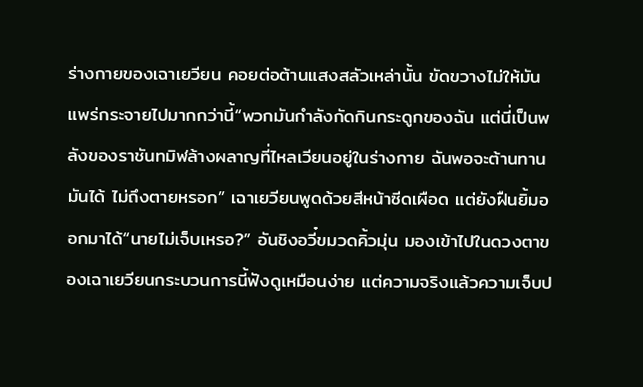ร่างกายของเฉาเยวียน คอยต่อต้านแสงสลัวเหล่านั้น ขัดขวางไม่ให้มันแพร่กระจายไปมากกว่านี้“พวกมันกำลังกัดกินกระดูกของฉัน แต่นี่เป็นพลังของราชันทมิฬล้างผลาญที่ไหลเวียนอยู่ในร่างกาย ฉันพอจะต้านทานมันได้ ไม่ถึงตายหรอก” เฉาเยวียนพูดด้วยสีหน้าซีดเผือด แต่ยังฝืนยิ้มออกมาได้“นายไม่เจ็บเหรอ?” อันชิงอวี๋ขมวดคิ้วมุ่น มองเข้าไปในดวงตาของเฉาเยวียนกระบวนการนี้ฟังดูเหมือนง่าย แต่ความจริงแล้วความเจ็บป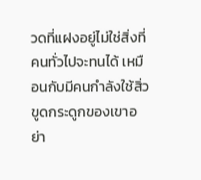วดที่แฝงอยู่ไม่ใช่สิ่งที่คนทั่วไปจะทนได้ เหมือนกับมีคนกำลังใช้สิ่วขูดกระดูกของเขาอย่า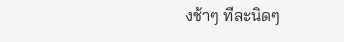งช้าๆ ทีละนิดๆ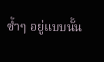ซ้ำๆ อยู่แบบนั้น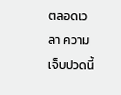ตลอดเวลา ความเจ็บปวดนี้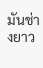มันช่างยาว